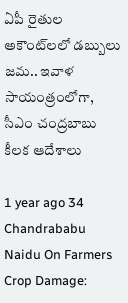ఏపీ రైతుల అకౌంట్‌లలో డబ్బులు జమ.. ఇవాళ సాయంత్రంలోగా, సీఎం చంద్రబాబు కీలక ఆదేశాలు

1 year ago 34
Chandrababu Naidu On Farmers Crop Damage: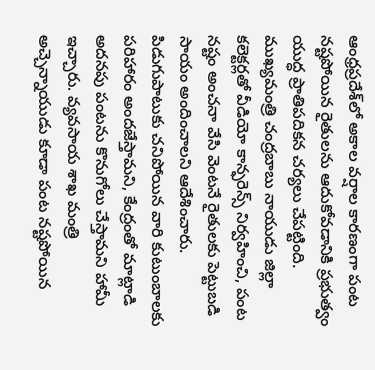ఆంధ్రప్రదేశ్‌లో అకాల వర్షాల కారణంగా పంట నష్టపోయిన రైతులను ఆదుకోవడానికి ప్రభుత్వం యుద్ధ ప్రాతిపదికన చర్యలు చేపట్టింది. ముఖ్యమంత్రి చంద్రబాబు నాయుడు జిల్లా కలెక్టర్లతో వీడియో కాన్ఫరెన్స్ నిర్వహించి, పంట నష్టం అంచనా వేసి వెంటనే రైతులకు పెట్టుబడి సాయం అందించాలని ఆదేశించారు. పిడుగుపాటుకు చనిపోయిన వారి కుటుంబాలకు పరిహారం అందజేస్తామని, కేంద్రంతో మాట్లాడి అదనపు పంటను కొనుగోలు చేస్తామని హామీ ఇచ్చారు. వ్యవసాయ శాఖ మంత్రి అచ్చెన్నాయుడు కూడా పంట నష్టపోయిన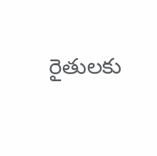రైతులకు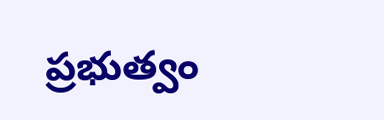ప్రభుత్వం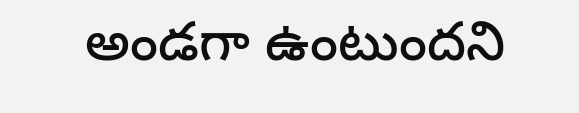అండగా ఉంటుందని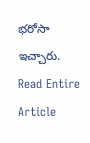భరోసా ఇచ్చారు.
Read Entire Article